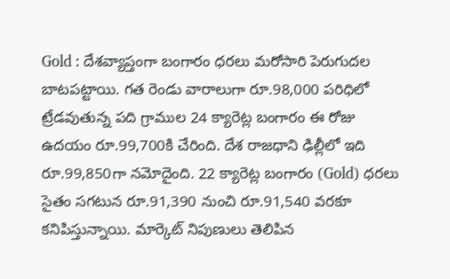Gold : దేశవ్యాప్తంగా బంగారం ధరలు మరోసారి పెరుగుదల బాటపట్టాయి. గత రెండు వారాలుగా రూ.98,000 పరిధిలో ట్రేడవుతున్న పది గ్రాముల 24 క్యారెట్ల బంగారం ఈ రోజు ఉదయం రూ.99,700కి చేరింది. దేశ రాజధాని ఢిల్లీలో ఇది రూ.99,850గా నమోదైంది. 22 క్యారెట్ల బంగారం (Gold) ధరలు సైతం సగటున రూ.91,390 నుంచి రూ.91,540 వరకూ కనిపిస్తున్నాయి. మార్కెట్ నిపుణులు తెలిపిన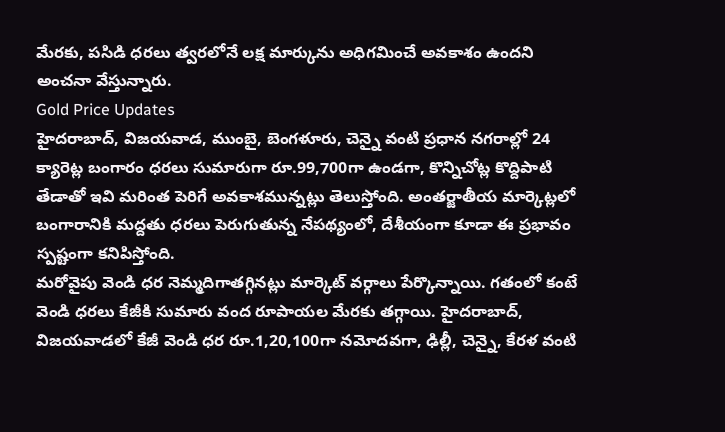మేరకు, పసిడి ధరలు త్వరలోనే లక్ష మార్కును అధిగమించే అవకాశం ఉందని అంచనా వేస్తున్నారు.
Gold Price Updates
హైదరాబాద్, విజయవాడ, ముంబై, బెంగళూరు, చెన్నై వంటి ప్రధాన నగరాల్లో 24 క్యారెట్ల బంగారం ధరలు సుమారుగా రూ.99,700గా ఉండగా, కొన్నిచోట్ల కొద్దిపాటి తేడాతో ఇవి మరింత పెరిగే అవకాశమున్నట్లు తెలుస్తోంది. అంతర్జాతీయ మార్కెట్లలో బంగారానికి మద్దతు ధరలు పెరుగుతున్న నేపథ్యంలో, దేశీయంగా కూడా ఈ ప్రభావం స్పష్టంగా కనిపిస్తోంది.
మరోవైపు వెండి ధర నెమ్మదిగాతగ్గినట్లు మార్కెట్ వర్గాలు పేర్కొన్నాయి. గతంలో కంటే వెండి ధరలు కేజీకి సుమారు వంద రూపాయల మేరకు తగ్గాయి. హైదరాబాద్, విజయవాడలో కేజీ వెండి ధర రూ.1,20,100గా నమోదవగా, ఢిల్లీ, చెన్నై, కేరళ వంటి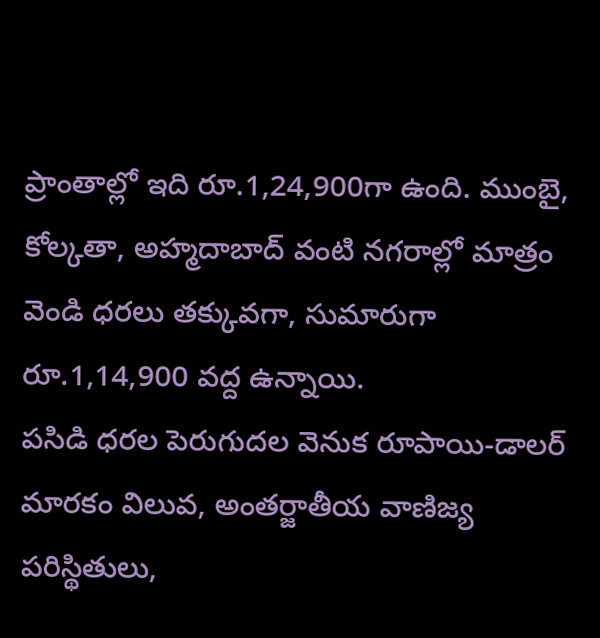ప్రాంతాల్లో ఇది రూ.1,24,900గా ఉంది. ముంబై, కోల్కతా, అహ్మదాబాద్ వంటి నగరాల్లో మాత్రం వెండి ధరలు తక్కువగా, సుమారుగా రూ.1,14,900 వద్ద ఉన్నాయి.
పసిడి ధరల పెరుగుదల వెనుక రూపాయి-డాలర్ మారకం విలువ, అంతర్జాతీయ వాణిజ్య పరిస్థితులు,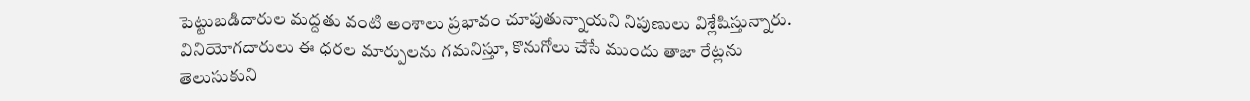పెట్టుబడిదారుల మద్దతు వంటి అంశాలు ప్రభావం చూపుతున్నాయని నిపుణులు విశ్లేషిస్తున్నారు. వినియోగదారులు ఈ ధరల మార్పులను గమనిస్తూ, కొనుగోలు చేసే ముందు తాజా రేట్లను తెలుసుకుని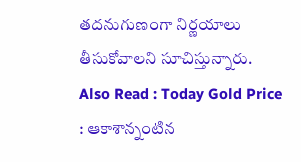తదనుగుణంగా నిర్ణయాలు తీసుకోవాలని సూచిస్తున్నారు.
Also Read : Today Gold Price : ఆకాశాన్నంటిన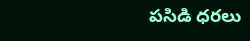పసిడి ధరలు